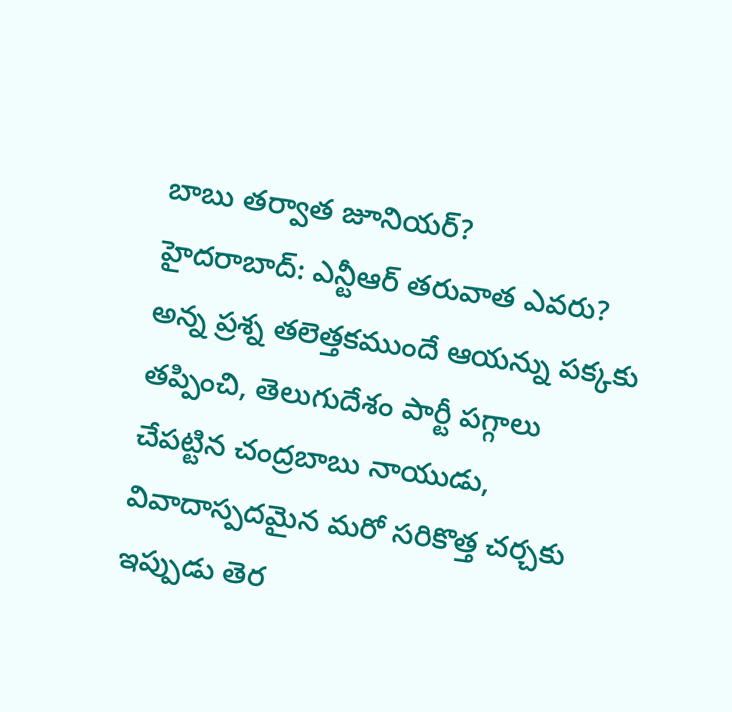బాబు తర్వాత జూనియర్?
హైదరాబాద్: ఎన్టీఆర్ తరువాత ఎవరు? అన్న ప్రశ్న తలెత్తకముందే ఆయన్ను పక్కకు తప్పించి, తెలుగుదేశం పార్టీ పగ్గాలు చేపట్టిన చంద్రబాబు నాయుడు, వివాదాస్పదమైన మరో సరికొత్త చర్చకు ఇప్పుడు తెర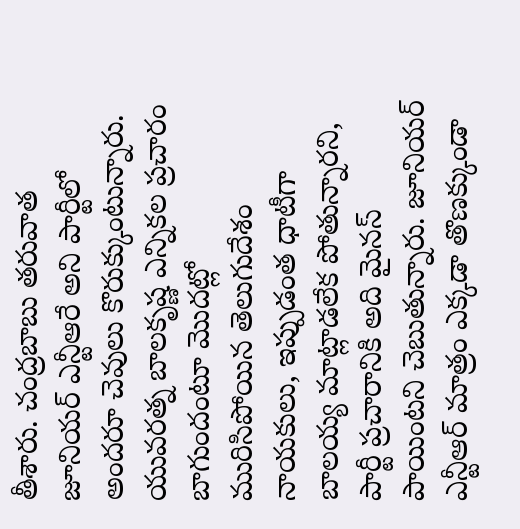తీశారు. చంద్రబాబు తరువాత జూనియర్ ఎన్టీఆరే అని పార్టీలో అందరూ చెవులు కొరుక్కుంటున్నారు. యువరత్న బాలకృష్ణ ఎన్నికల ప్రచారం బాగుందంటూ మొదట్లో మురిసిపోయిన తెలుగుదేశం నాయకులు, ఇప్పుడంత ధాటీగా బాలయ్య మాట్లాడలేక పోతున్నారని, పార్టీ ప్రచారానికి అది మైనస్ పాయింటని చెబుతున్నారు. జూనియర్ ఎన్టీఆర్ మాత్రం ఎక్కడా తొణక్కుండా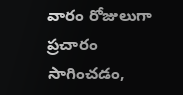వారం రోజులుగా ప్రచారం సాగించడం,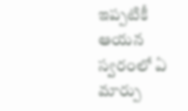ఇప్పటికీ ఆయన స్వరంలో ఏ మార్పు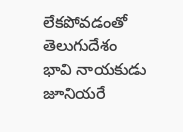లేకపోవడంతో తెలుగుదేశం భావి నాయకుడు జూనియరే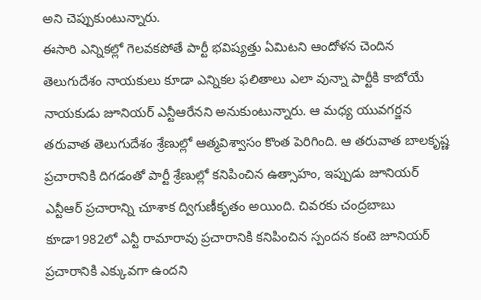అని చెప్పుకుంటున్నారు.
ఈసారి ఎన్నికల్లో గెలవకపోతే పార్టీ భవిష్యత్తు ఏమిటని ఆందోళన చెందిన తెలుగుదేశం నాయకులు కూడా ఎన్నికల ఫలితాలు ఎలా వున్నా పార్టీకి కాబోయే నాయకుడు జూనియర్ ఎన్టీఆరేనని అనుకుంటున్నారు. ఆ మధ్య యువగర్జన తరువాత తెలుగుదేశం శ్రేణుల్లో ఆత్మవిశ్వాసం కొంత పెరిగింది. ఆ తరువాత బాలకృష్ణ ప్రచారానికి దిగడంతో పార్టీ శ్రేణుల్లో కనిపించిన ఉత్సాహం, ఇప్పుడు జూనియర్ ఎన్టీఆర్ ప్రచారాన్ని చూశాక ద్విగుణీకృతం అయింది. చివరకు చంద్రబాబు కూడా1982లో ఎన్టీ రామారావు ప్రచారానికి కనిపించిన స్పందన కంటె జూనియర్ ప్రచారానికి ఎక్కువగా ఉందని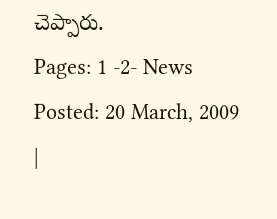చెప్పారు.
Pages: 1 -2- News Posted: 20 March, 2009
|